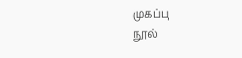முகப்பு
நூல்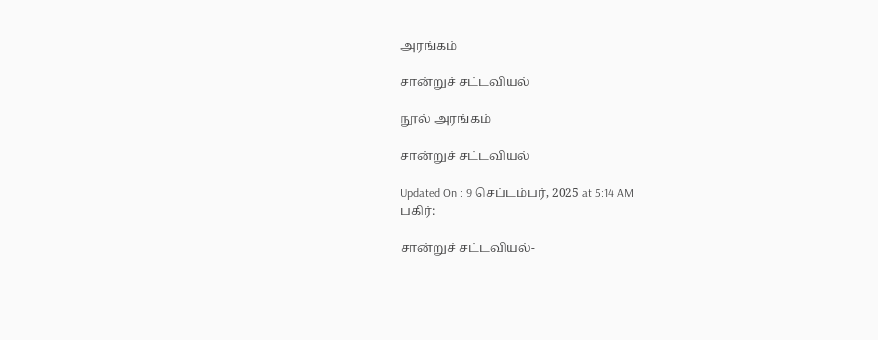அரங்கம்

சான்றுச் சட்டவியல்

நூல் அரங்கம்

சான்றுச் சட்டவியல்

Updated On : 9 செப்டம்பர், 2025 at 5:14 AM
பகிர்:

சான்றுச் சட்டவியல்-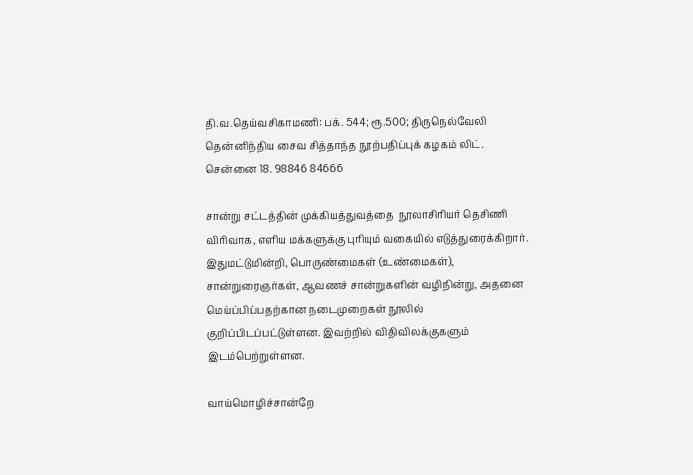தி.வ.தெய்வசிகாமணி: பக். 544; ரூ.500; திருநெல்வேலி தென்னிந்திய சைவ சித்தாந்த நூற்பதிப்புக் கழகம் லிட். சென்னை 18. 98846 84666

சான்று சட்டத்தின் முக்கியத்துவத்தை  நூலாசிரியர் தெசிணி விரிவாக, எளிய மக்களுக்கு புரியும் வகையில் எடுத்துரைக்கிறார்.  இதுமட்டுமின்றி, பொருண்மைகள் (உண்மைகள்),  சான்றுரைஞர்கள், ஆவணச் சான்றுகளின் வழிநின்று, அதனை மெய்ப்பிப்பதற்கான நடைமுறைகள் நூலில் குறிப்பிடப்பட்டுள்ளன. இவற்றில் விதிவிலக்குகளும் இடம்பெற்றுள்ளன.

வாய்மொழிச்சான்றே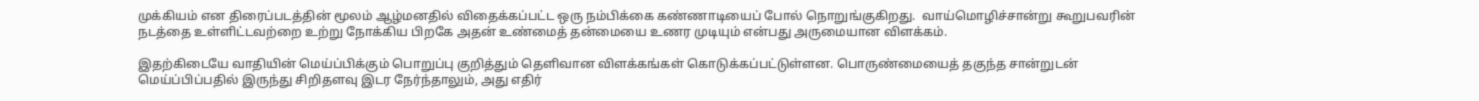முக்கியம் என திரைப்படத்தின் மூலம் ஆழ்மனதில் விதைக்கப்பட்ட ஒரு நம்பிக்கை கண்ணாடியைப் போல் நொறுங்குகிறது.  வாய்மொழிச்சான்று கூறுபவரின் நடத்தை உள்ளிட்டவற்றை உற்று நோக்கிய பிறகே அதன் உண்மைத் தன்மையை உணர முடியும் என்பது அருமையான விளக்கம்.

இதற்கிடையே வாதியின் மெய்ப்பிக்கும் பொறுப்பு குறித்தும் தெளிவான விளக்கங்கள் கொடுக்கப்பட்டுள்ளன. பொருண்மையைத் தகுந்த சான்றுடன் மெய்ப்பிப்பதில் இருந்து சிறிதளவு இடர நேர்ந்தாலும், அது எதிர்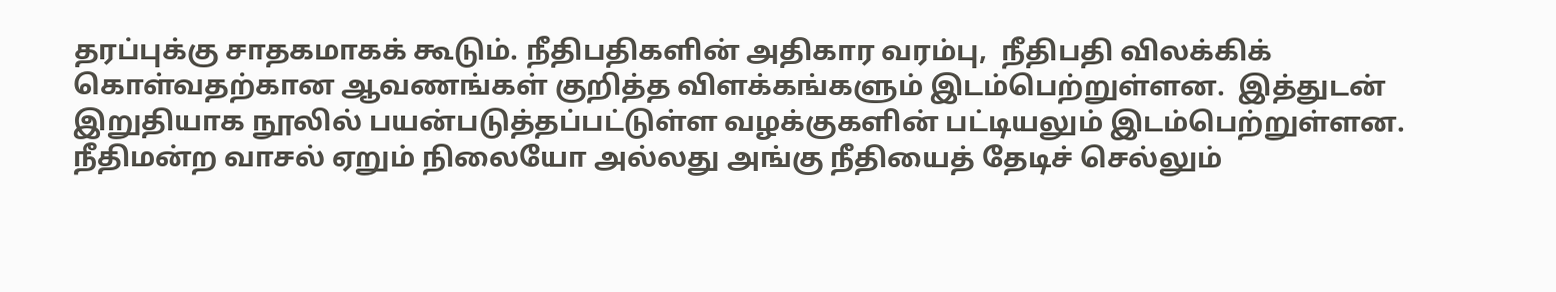தரப்புக்கு சாதகமாகக் கூடும். நீதிபதிகளின் அதிகார வரம்பு,  நீதிபதி விலக்கிக் கொள்வதற்கான ஆவணங்கள் குறித்த விளக்கங்களும் இடம்பெற்றுள்ளன.  இத்துடன் இறுதியாக நூலில் பயன்படுத்தப்பட்டுள்ள வழக்குகளின் பட்டியலும் இடம்பெற்றுள்ளன.  நீதிமன்ற வாசல் ஏறும் நிலையோ அல்லது அங்கு நீதியைத் தேடிச் செல்லும்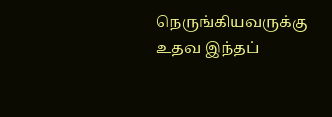நெருங்கியவருக்கு உதவ இந்தப்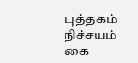புத்தகம் நிச்சயம் கை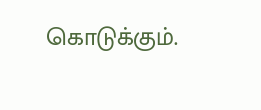கொடுக்கும்.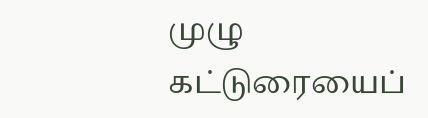முழு கட்டுரையைப்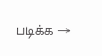படிக்க →